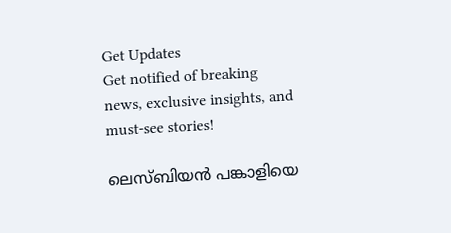Get Updates
Get notified of breaking news, exclusive insights, and must-see stories!

ലെസ്ബിയൻ പങ്കാളിയെ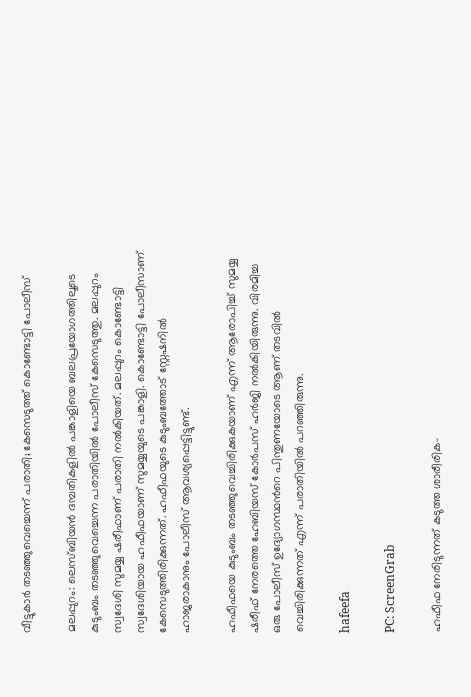വീട്ടുകാർ തടഞ്ഞുവെച്ചെന്ന് പരാതി; കേസെടുത്ത് കൊണ്ടോട്ടി പോലീസ്

മലപ്പുറം: ലെസ്ബിയൻ ദമ്പതികളിൽ പങ്കാളിയെ ബലപ്രയോഗത്തിലൂടെ കുടുംബം തടഞ്ഞുവെച്ചെന്ന പരാതിയിൽ പോലീസ് കേസെടുത്തു. മലപ്പുറം സ്വദേശി സുമയ്യ ഷരീഫാണ് പരാതി നൽകിയത്. മലപ്പുറം കൊണ്ടോട്ടി സ്വദേശിയായ ഹഫീഫയാണ് സുമയ്യയുടെ പങ്കാളി. കൊണ്ടോട്ടി പോലീസാണ് കേസെടുത്തിരിക്കുന്നത്. ഹഫീഫയുടെ കുടുംബത്തോട് സ്റ്റേഷനിൽ ഹാജരാകാനും പോലീസ് ആവശ്യപ്പെട്ടിട്ടുണ്ട്.

ഹഫീഫയെ കുടുംബം തടഞ്ഞുവെച്ചിരിക്കുകയാണ് എന്ന് ആരോപിച്ച് സുമയ്യ ഷരീഫ് നേരത്തെ ഹേബിയസ് കോർപസ് ഹർജി നൽകിയിരുന്നു. വിരമിച്ച ഒരു പോലീസ് ഉദ്യോഗസ്ഥൻറെ പിന്തുണയോടെ ആണ് തടവിൽ വെച്ചിരിക്കുന്നത് എന്ന് പരാതിയിൽ പറഞ്ഞിരുന്നു.

hafeefa

PC: ScreenGrab

ഹഫീഫ നേരിടുന്നത് കടുത്ത ശാരീരിക-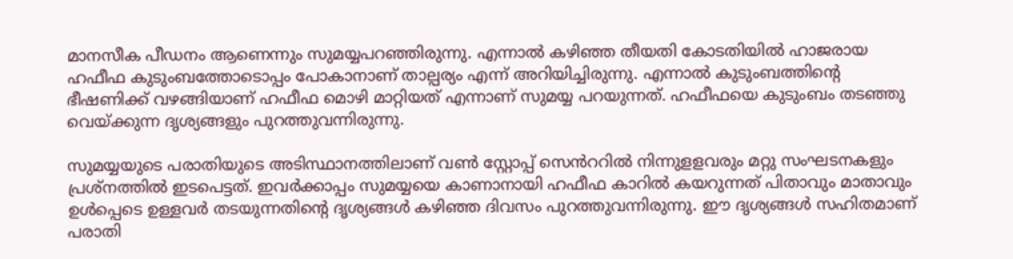മാനസീക പീഡനം ആണെന്നും സുമയ്യപറഞ്ഞിരുന്നു. എന്നാൽ കഴിഞ്ഞ തീയതി കോടതിയിൽ ഹാജരായ ഹഫീഫ കുടുംബത്തോടൊപ്പം പോകാനാണ് താല്പര്യം എന്ന് അറിയിച്ചിരുന്നു. എന്നാൽ കുടുംബത്തിന്റെ ഭീഷണിക്ക് വഴങ്ങിയാണ് ഹഫീഫ മൊഴി മാറ്റിയത് എന്നാണ് സുമയ്യ പറയുന്നത്. ഹഫീഫയെ കുടുംബം തടഞ്ഞു വെയ്ക്കുന്ന ദൃശ്യങ്ങളും പുറത്തുവന്നിരുന്നു.

സുമയ്യയുടെ പരാതിയുടെ അടിസ്ഥാനത്തിലാണ് വൺ സ്റ്റോപ്പ് സെൻററിൽ നിന്നുളളവരും മറ്റു സംഘടനകളും പ്രശ്നത്തിൽ ഇടപെട്ടത്. ഇവർക്കാപ്പം സുമയ്യയെ കാണാനായി ഹഫീഫ കാറിൽ കയറുന്നത് പിതാവും മാതാവും ഉൾപ്പെടെ ഉള്ളവർ തടയുന്നതിന്റെ ദൃശ്യങ്ങൾ കഴിഞ്ഞ ദിവസം പുറത്തുവന്നിരുന്നു. ഈ ദൃശ്യങ്ങൾ സഹിതമാണ് പരാതി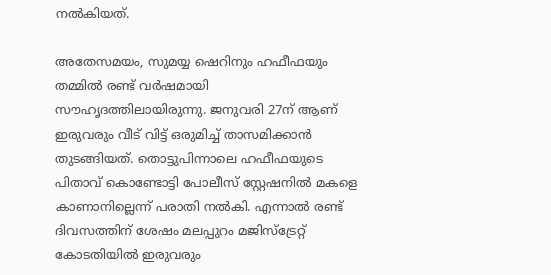നൽകിയത്.

അതേസമയം, സുമയ്യ ഷെറിനും ഹഫീഫയും തമ്മിൽ രണ്ട് വർഷമായി സൗഹൃദത്തിലായിരുന്നു. ജനുവരി 27ന് ആണ് ഇരുവരും വീട് വിട്ട് ഒരുമിച്ച് താസമിക്കാൻ തുടങ്ങിയത്. തൊട്ടുപിന്നാലെ ഹഫീഫയുടെ പിതാവ് കൊണ്ടോട്ടി പോലീസ് സ്റ്റേഷനിൽ മകളെ കാണാനില്ലെന്ന് പരാതി നൽകി. എന്നാൽ രണ്ട് ദിവസത്തിന് ശേഷം മലപ്പുറം മജിസ്ട്രേറ്റ് കോടതിയിൽ ഇരുവരും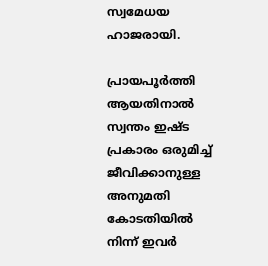സ്വമേധയ ഹാജരായി.

പ്രായപൂർത്തി ആയതിനാൽ സ്വന്തം ഇഷ്ട പ്രകാരം ഒരുമിച്ച് ജീവിക്കാനുള്ള അനുമതി കോടതിയിൽ നിന്ന് ഇവർ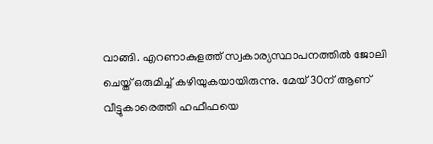വാങ്ങി. എറണാകുളത്ത് സ്വകാര്യസ്ഥാപനത്തിൽ ജോലി ചെയ്ത് ഒരുമിച്ച് കഴിയുകയായിരുന്നു. മേയ് 30ന് ആണ് വീട്ടുകാരെത്തി ഹഫീഫയെ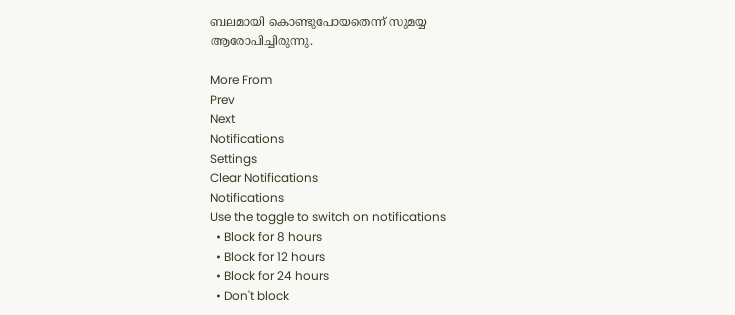ബലമായി കൊണ്ടുപോയതെന്ന് സുമയ്യ ആരോപിച്ചിരുന്നു.

More From
Prev
Next
Notifications
Settings
Clear Notifications
Notifications
Use the toggle to switch on notifications
  • Block for 8 hours
  • Block for 12 hours
  • Block for 24 hours
  • Don't block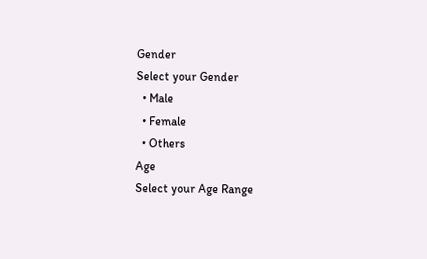Gender
Select your Gender
  • Male
  • Female
  • Others
Age
Select your Age Range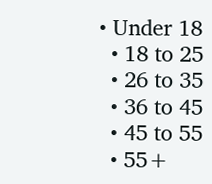• Under 18
  • 18 to 25
  • 26 to 35
  • 36 to 45
  • 45 to 55
  • 55+